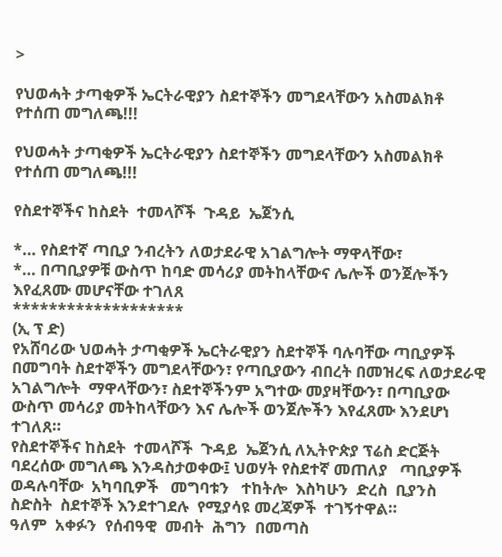>

የህወሓት ታጣቂዎች ኤርትራዊያን ስደተኞችን መግደላቸውን አስመልክቶ የተሰጠ መግለጫ!!!

የህወሓት ታጣቂዎች ኤርትራዊያን ስደተኞችን መግደላቸውን አስመልክቶ የተሰጠ መግለጫ!!!

የስደተኞችና ከስደት  ተመላሾች  ጉዳይ  ኤጀንሲ

*… የስደተኛ ጣቢያ ንብረትን ለወታደራዊ አገልግሎት ማዋላቸው፣
*… በጣቢያዎቹ ውስጥ ከባድ መሳሪያ መትከላቸውና ሌሎች ወንጀሎችን እየፈጸሙ መሆናቸው ተገለጸ
*******************
(ኢ ፕ ድ)
የአሸባሪው ህወሓት ታጣቂዎች ኤርትራዊያን ስደተኞች ባሉባቸው ጣቢያዎች በመግባት ስደተኞችን መግደላቸውን፣ የጣቢያውን ብበረት በመዝረፍ ለወታደራዊ አገልግሎት  ማዋላቸውን፣ ስደተኞችንም አግተው መያዛቸውን፣ በጣቢያው ውስጥ መሳሪያ መትከላቸውን እና ሌሎች ወንጀሎችን እየፈጸሙ እንደሆነ ተገለጸ።
የስደተኞችና ከስደት  ተመላሾች  ጉዳይ  ኤጀንሲ ለኢትዮጵያ ፕሬስ ድርጅት ባደረሰው መግለጫ እንዳስታወቀው፤ ህወሃት የስደተኛ መጠለያ   ጣቢያዎች   ወዳሉባቸው  አካባቢዎች   መግባቱን   ተከትሎ  እስካሁን  ድረስ  ቢያንስ   ስድስት  ስደተኞች እንደተገደሉ  የሚያሳዩ መረጃዎች  ተገኝተዋል።
ዓለም  አቀፉን  የሰብዓዊ  መብት  ሕግን  በመጣስ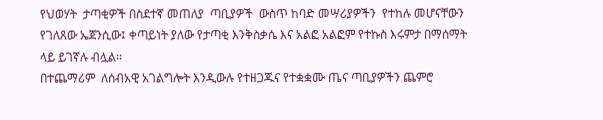የህወሃት  ታጣቂዎች በስደተኛ መጠለያ  ጣቢያዎች  ውስጥ ከባድ መሣሪያዎችን  የተከሉ መሆናቸውን የገለጸው ኤጀንሲው፤ ቀጣይነት ያለው የታጣቂ እንቅስቃሴ እና አልፎ አልፎም የተኩስ እሩምታ በማሰማት  ላይ ይገኛሉ ብሏል፡፡
በተጨማሪም  ለሰብአዊ አገልግሎት እንዲውሉ የተዘጋጁና የተቋቋሙ ጤና ጣቢያዎችን ጨምሮ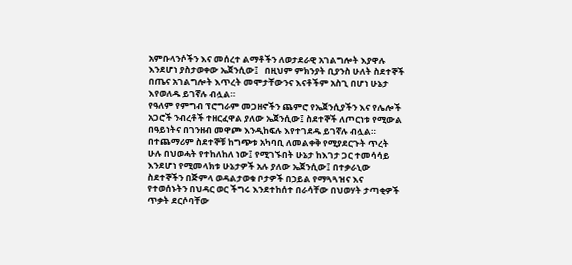አምቡላንሶችን እና መሰረተ ልማቶችን ለወታደራዊ አገልግሎት እያዋሉ እንደሆነ ያስታወቀው ኤጀንሲው፤   በዚህም ምክንያት ቢያንስ ሁለት ስደተኞች በጤና አገልግሎት እጥረት መሞታቸውንና እናቶችም አስጊ በሆነ ሁኔታ እየወለዱ ይገኛሉ ብሏል።
የዓለም የምግብ ፕሮግራም መጋዘኖችን ጨምሮ የኤጀንሲያችን እና የሌሎች አጋሮች ንብረቶች ተዘርፈዋል ያለው ኤጀንሲው፤ ስደተኞች ለጦርነቱ የሚውል በዓይነትና በገንዘብ መዋጮ እንዲከፍሉ እየተገደዱ ይገኛሉ ብሏል።
በተጨማሪም ስደተኞቹ ከግጭቱ አካባቢ ለመልቀቅ የሚያደርጉት ጥረት ሁሉ በህወሓት የተከለከለ ነው፤ የሚገኙበት ሁኔታ ከእገታ ጋር ተመሳሳይ እንደሆነ የሚመላክቱ ሁኔታዎች አሉ ያለው ኤጀንሲው፤ በተቃራኒው ስደተኞችን በጅምላ ወዳልታወቁ ቦታዎች በኃይል የማጓጓዝና እና የተወሰኑትን በህዳር ወር ችግሩ እንደተከሰተ በራሳቸው በህወሃት ታጣቂዎች ጥቃት ደርሶባቸው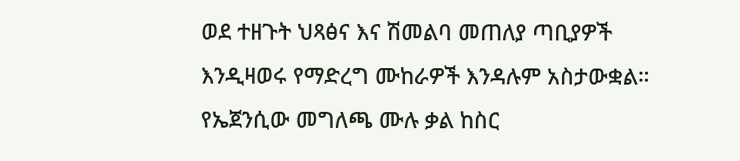ወደ ተዘጉት ህጻፅና እና ሽመልባ መጠለያ ጣቢያዎች እንዲዛወሩ የማድረግ ሙከራዎች እንዳሉም አስታውቋል።
የኤጀንሲው መግለጫ ሙሉ ቃል ከስር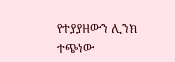የተያያዘውን ሊንክ ተጭነው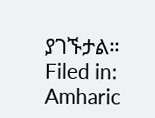ያገኙታል።
Filed in: Amharic